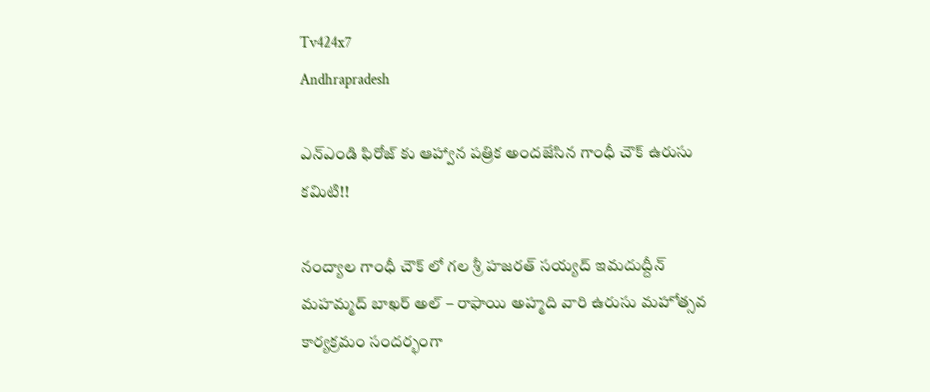Tv424x7
Andhrapradesh

ఎన్ఎండి ఫిరోజ్ కు ఆహ్వాన పత్రిక అందజేసిన గాంధీ చౌక్ ఉరుసు కమిటి!!

నంద్యాల గాంధీ చౌక్ లో గల శ్రీ హజరత్ సయ్యద్ ఇమదుద్దీన్ మహమ్మద్ బాఖర్ అల్ – రాఫాయి అహ్మది వారి ఉరుసు మహోత్సవ కార్యక్రమం సందర్భంగా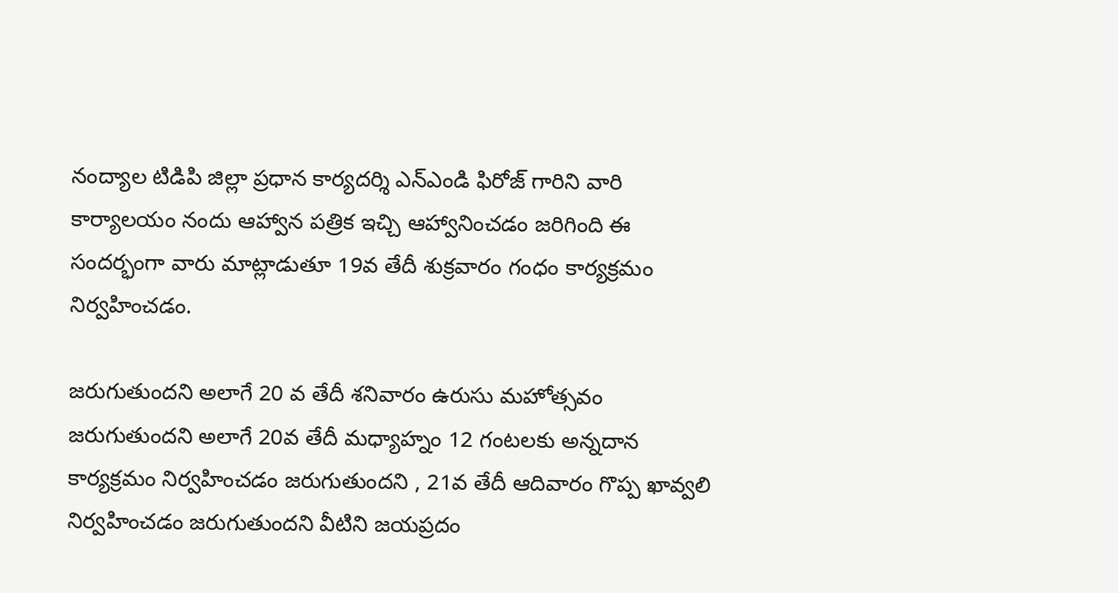నంద్యాల టిడిపి జిల్లా ప్రధాన కార్యదర్శి ఎన్ఎండి ఫిరోజ్ గారిని వారి కార్యాలయం నందు ఆహ్వాన పత్రిక ఇచ్చి ఆహ్వానించడం జరిగింది ఈ సందర్భంగా వారు మాట్లాడుతూ 19వ తేదీ శుక్రవారం గంధం కార్యక్రమం నిర్వహించడం.

జరుగుతుందని అలాగే 20 వ తేదీ శనివారం ఉరుసు మహోత్సవం జరుగుతుందని అలాగే 20వ తేదీ మధ్యాహ్నం 12 గంటలకు అన్నదాన కార్యక్రమం నిర్వహించడం జరుగుతుందని , 21వ తేదీ ఆదివారం గొప్ప ఖావ్వలి నిర్వహించడం జరుగుతుందని వీటిని జయప్రదం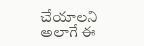చేయాలని అలాగే ఈ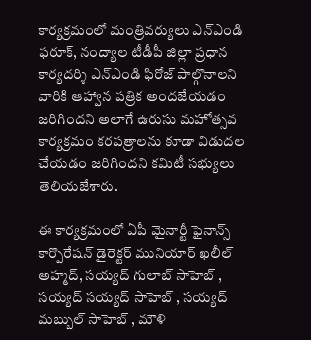కార్యక్రమంలో మంత్రివర్యులు ఎన్ఎండి ఫరూక్, నంద్యాల టీడీపీ జిల్లా ప్రధాన కార్యదర్శి ఎన్ఎండి ఫిరోజ్ పాల్గొనాలని వారికి ఆహ్వాన పత్రిక అందజేయడం జరిగిందని అలాగే ఉరుసు మహోత్సవ కార్యక్రమం కరపత్రాలను కూడా విడుదల చేయడం జరిగిందని కమిటీ సభ్యులు తెలియజేశారు.

ఈ కార్యక్రమంలో ఏపీ మైనార్టీ ఫైనాన్స్ కార్పొరేషన్ డైరెక్టర్ మునియార్ ఖలీల్ అహ్మద్, సయ్యద్ గులాబ్ సాహెబ్ , సయ్యద్ సయ్యద్ సాహెబ్ , సయ్యద్ మబ్బుల్ సాహెబ్ , మౌళి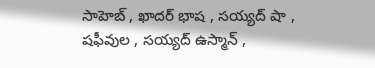సాహెబ్ , ఖాదర్ భాష , సయ్యద్ షా , షఫీవుల , సయ్యద్ ఉస్మాన్ ,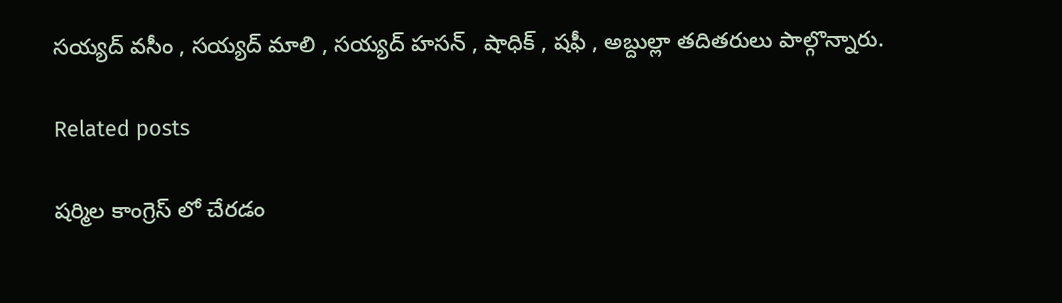సయ్యద్ వసీం , సయ్యద్ మాలి , సయ్యద్ హసన్ , షాధిక్ , షఫీ , అబ్దుల్లా తదితరులు పాల్గొన్నారు.

Related posts

షర్మిల కాంగ్రెస్ లో చేరడం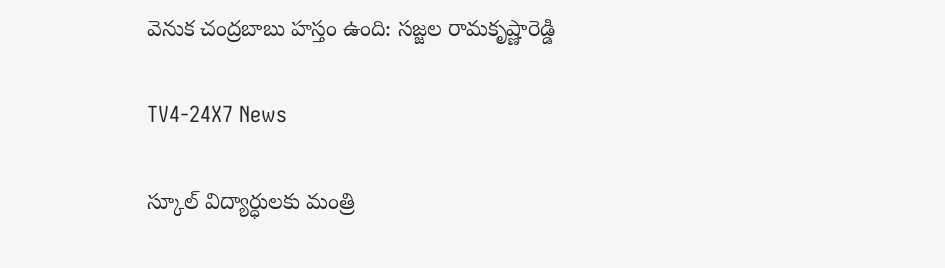వెనుక చంద్రబాబు హస్తం ఉంది: సజ్జల రామకృష్ణారెడ్డి

TV4-24X7 News

స్కూల్‌ విద్యార్ధులకు మంత్రి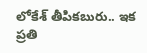లోకేశ్‌ తీపికబురు.. ఇక ప్రతి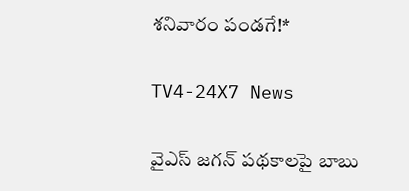శనివారం పండగే!*

TV4-24X7 News

వైఎస్ జగన్ పథకాలపై బాబు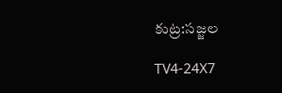కుట్ర:సజ్జల

TV4-24X7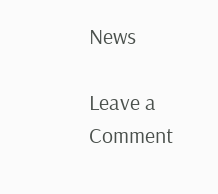News

Leave a Comment